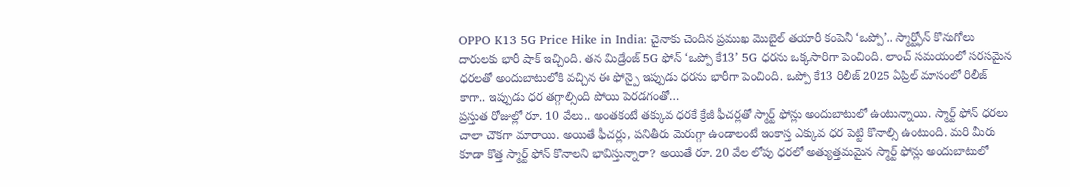OPPO K13 5G Price Hike in India: చైనాకు చెందిన ప్రముఖ మొబైల్ తయారీ కంపెనీ ‘ఒప్పో’.. స్మార్ట్ఫోన్ కొనుగోలు దారులకు భారీ షాక్ ఇచ్చింది. తన మిడ్రేంజ్ 5G ఫోన్ ‘ఒప్పో కే13’ 5G ధరను ఒక్కసారిగా పెంచింది. లాంచ్ సమయంలో సరసమైన ధరలతో అందుబాటులోకి వచ్చిన ఈ ఫోన్పై ఇప్పుడు ధరను భారీగా పెంచింది. ఒప్పో కే13 రిలీజ్ 2025 ఏప్రిల్ మాసంలో రిలీజ్ కాగా.. ఇప్పుడు ధర తగ్గాల్సింది పోయి పెరడగంతో…
ప్రస్తుత రోజుల్లో రూ. 10 వేలు.. అంతకంటే తక్కువ ధరకే క్రేజీ ఫీచర్లతో స్మార్ట్ ఫోన్లు అందుబాటులో ఉంటున్నాయి. స్మార్ట్ ఫోన్ ధరలు చాలా చౌకగా మారాయి. అయితే ఫీచర్లు, పనితీరు మెరుగ్గా ఉండాలంటే ఇంకాస్త ఎక్కువ ధర పెట్టి కొనాల్సి ఉంటుంది. మరి మీరు కూడా కొత్త స్మార్ట్ ఫోన్ కొనాలని భావిస్తున్నారా? అయితే రూ. 20 వేల లోపు ధరలో అత్యుత్తమమైన స్మార్ట్ ఫోన్లు అందుబాటులో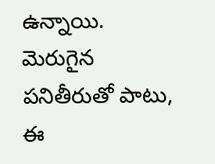ఉన్నాయి. మెరుగైన పనితీరుతో పాటు, ఈ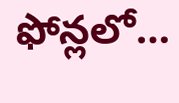ఫోన్లలో…